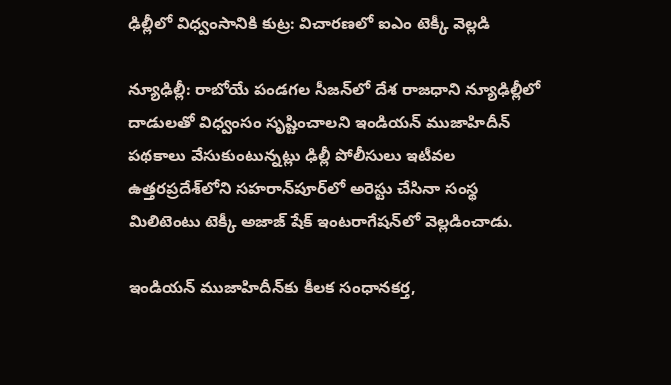ఢిల్లీలో విధ్వంసానికి కుట్ర: విచారణలో ఐఎం టెక్కీ వెల్లడి

న్యూఢిల్లీ: రాబోయే పండగల సీజన్‌లో దేశ రాజధాని న్యూఢిల్లీలో దాడులతో విధ్వంసం సృష్టించాలని ఇండియన్ ముజాహిదీన్ పథకాలు వేసుకుంటున్నట్లు ఢిల్లీ పోలీసులు ఇటీవల ఉత్తరప్రదేశ్‌లోని సహరాన్‌పూర్‌లో అరెస్టు చేసినా సంస్థ మిలిటెంటు టెక్కీ అజాజ్ షేక్ ఇంటరాగేషన్‌లో వెల్లడించాడు.

ఇండియన్ ముజాహిదీన్‌కు కీలక సంధానకర్త,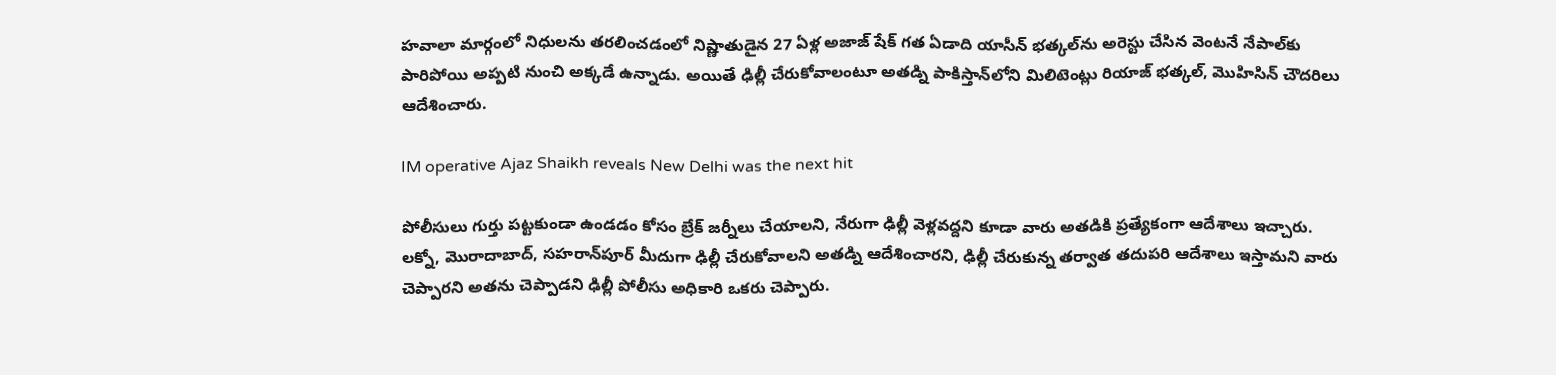హవాలా మార్గంలో నిధులను తరలించడంలో నిష్ణాతుడైన 27 ఏళ్ల అజాజ్ షేక్ గత ఏడాది యాసీన్ భత్కల్‌ను అరెస్టు చేసిన వెంటనే నేపాల్‌కు పారిపోయి అప్పటి నుంచి అక్కడే ఉన్నాడు. అయితే ఢిల్లీ చేరుకోవాలంటూ అతడ్ని పాకిస్తాన్‌లోని మిలిటెంట్లు రియాజ్ భత్కల్, మొహిసిన్ చౌదరిలు ఆదేశించారు.

IM operative Ajaz Shaikh reveals New Delhi was the next hit

పోలీసులు గుర్తు పట్టకుండా ఉండడం కోసం బ్రేక్ జర్నీలు చేయాలని, నేరుగా ఢిల్లీ వెళ్లవద్దని కూడా వారు అతడికి ప్రత్యేకంగా ఆదేశాలు ఇచ్చారు. లక్నో, మొరాదాబాద్, సహరాన్‌పూర్ మీదుగా ఢిల్లీ చేరుకోవాలని అతడ్ని ఆదేశించారని, ఢిల్లీ చేరుకున్న తర్వాత తదుపరి ఆదేశాలు ఇస్తామని వారు చెప్పారని అతను చెప్పాడని ఢిల్లీ పోలీసు అధికారి ఒకరు చెప్పారు.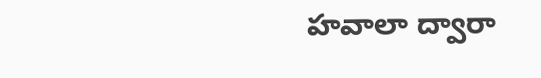హవాలా ద్వారా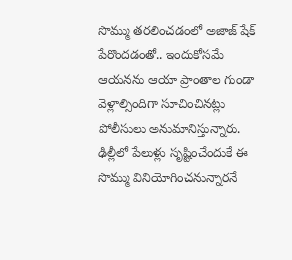సొమ్ము తరలించడంలో అజాజ్ షేక్‌ పేరొందడంతో.. ఇందుకోసమే ఆయనను ఆయా ప్రాంతాల గుండా వెళ్లాల్సిందిగా సూచించినట్లు పోలీసులు అనుమానిస్తున్నారు. ఢిల్లీలో పేలుళ్లు సృష్టించేందుకే ఈ సొమ్ము వినియోగించనున్నారనే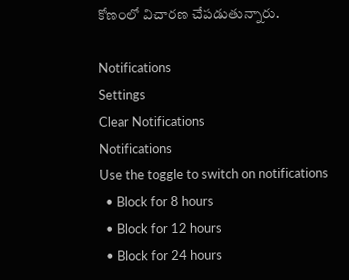కోణంలో విచారణ చేపడుతున్నారు.

Notifications
Settings
Clear Notifications
Notifications
Use the toggle to switch on notifications
  • Block for 8 hours
  • Block for 12 hours
  • Block for 24 hours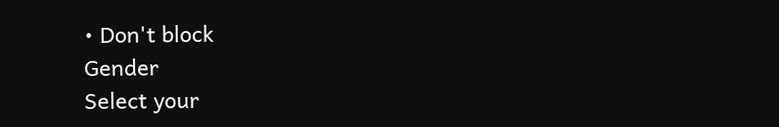• Don't block
Gender
Select your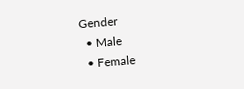Gender
  • Male
  • Female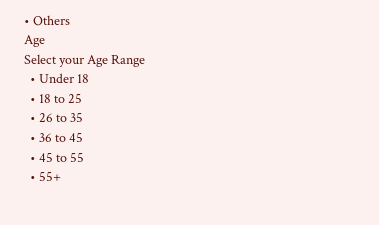• Others
Age
Select your Age Range
  • Under 18
  • 18 to 25
  • 26 to 35
  • 36 to 45
  • 45 to 55
  • 55+